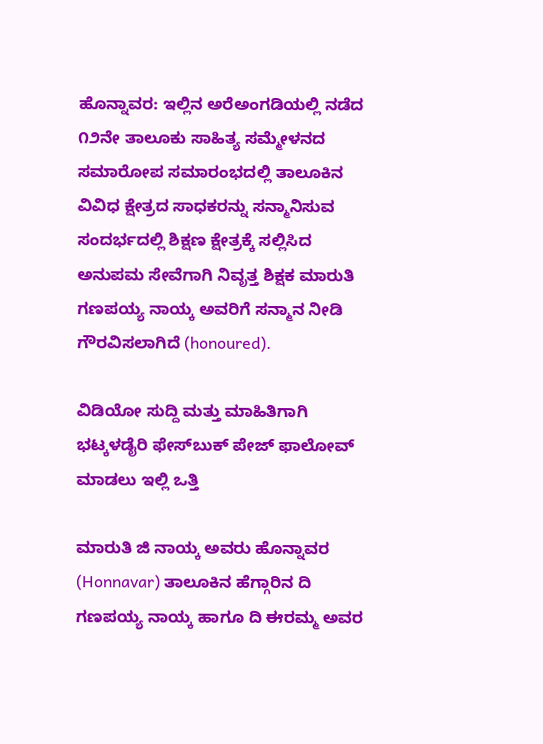ಹೊನ್ನಾವರ: ಇಲ್ಲಿನ ಅರೆಅಂಗಡಿಯಲ್ಲಿ ನಡೆದ ೧೨ನೇ ತಾಲೂಕು ಸಾಹಿತ್ಯ ಸಮ್ಮೇಳನದ ಸಮಾರೋಪ ಸಮಾರಂಭದಲ್ಲಿ ತಾಲೂಕಿನ ವಿವಿಧ ಕ್ಷೇತ್ರದ ಸಾಧಕರನ್ನು ಸನ್ಮಾನಿಸುವ ಸಂದರ್ಭದಲ್ಲಿ ಶಿಕ್ಷಣ ಕ್ಷೇತ್ರಕ್ಕೆ ಸಲ್ಲಿಸಿದ ಅನುಪಮ ಸೇವೆಗಾಗಿ ನಿವೃತ್ತ ಶಿಕ್ಷಕ ಮಾರುತಿ ಗಣಪಯ್ಯ ನಾಯ್ಕ ಅವರಿಗೆ ಸನ್ಮಾನ ನೀಡಿ ಗೌರವಿಸಲಾಗಿದೆ (honoured).

ವಿಡಿಯೋ ಸುದ್ದಿ ಮತ್ತು ಮಾಹಿತಿಗಾಗಿ ಭಟ್ಕಳಡೈರಿ ಫೇಸ್‌ಬುಕ್‌ ಪೇಜ್ ಫಾಲೋವ್ ಮಾಡಲು ಇಲ್ಲಿ ಒತ್ತಿ

ಮಾರುತಿ ಜಿ ನಾಯ್ಕ ಅವರು ಹೊನ್ನಾವರ (Honnavar) ತಾಲೂಕಿನ ಹೆಗ್ಗಾರಿನ ದಿ ಗಣಪಯ್ಯ ನಾಯ್ಕ ಹಾಗೂ ದಿ ಈರಮ್ಮ ಅವರ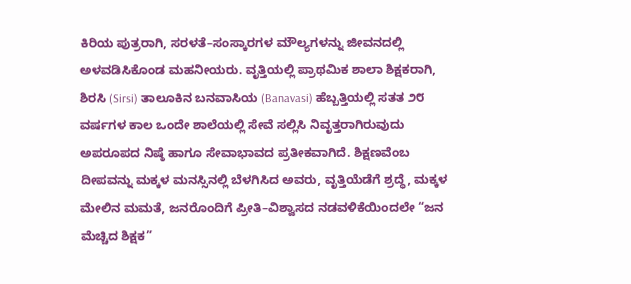ಕಿರಿಯ ಪುತ್ರರಾಗಿ, ಸರಳತೆ–ಸಂಸ್ಕಾರಗಳ ಮೌಲ್ಯಗಳನ್ನು ಜೀವನದಲ್ಲಿ ಅಳವಡಿಸಿಕೊಂಡ ಮಹನೀಯರು. ವೃತ್ತಿಯಲ್ಲಿ ಪ್ರಾಥಮಿಕ ಶಾಲಾ ಶಿಕ್ಷಕರಾಗಿ, ಶಿರಸಿ (Sirsi) ತಾಲೂಕಿನ ಬನವಾಸಿಯ (Banavasi) ಹೆಬ್ಬತ್ತಿಯಲ್ಲಿ ಸತತ ೨೮ ವರ್ಷಗಳ ಕಾಲ ಒಂದೇ ಶಾಲೆಯಲ್ಲಿ ಸೇವೆ ಸಲ್ಲಿಸಿ ನಿವೃತ್ತರಾಗಿರುವುದು ಅಪರೂಪದ ನಿಷ್ಠೆ ಹಾಗೂ ಸೇವಾಭಾವದ ಪ್ರತೀಕವಾಗಿದೆ. ಶಿಕ್ಷಣವೆಂಬ ದೀಪವನ್ನು ಮಕ್ಕಳ ಮನಸ್ಸಿನಲ್ಲಿ ಬೆಳಗಿಸಿದ ಅವರು, ವೃತ್ತಿಯೆಡೆಗೆ ಶ್ರದ್ಧೆ, ಮಕ್ಕಳ ಮೇಲಿನ ಮಮತೆ, ಜನರೊಂದಿಗೆ ಪ್ರೀತಿ–ವಿಶ್ವಾಸದ ನಡವಳಿಕೆಯಿಂದಲೇ “ಜನ ಮೆಚ್ಚಿದ ಶಿಕ್ಷಕ”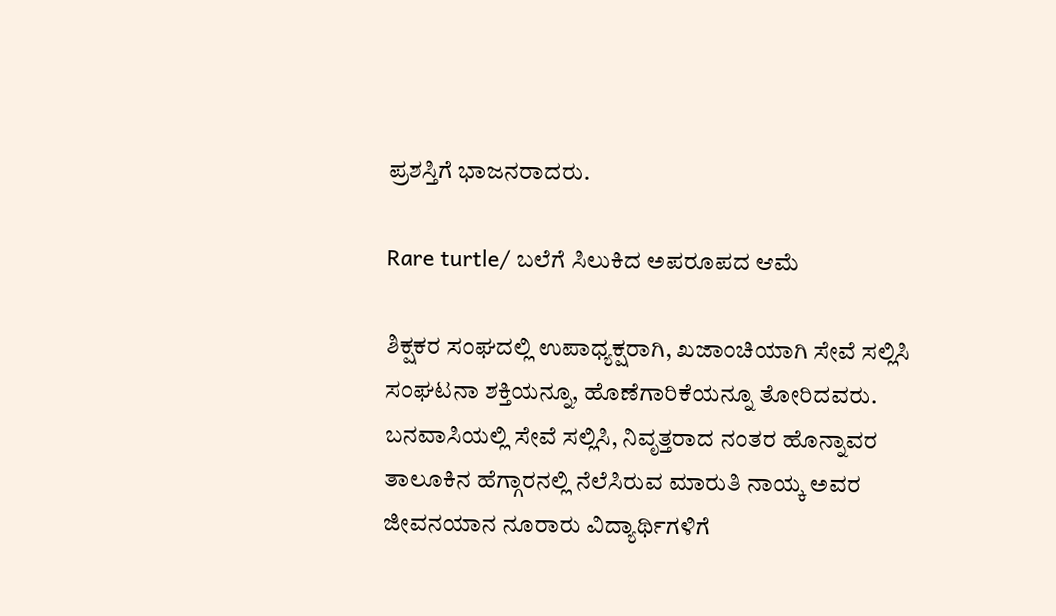ಪ್ರಶಸ್ತಿಗೆ ಭಾಜನರಾದರು.

Rare turtle/ ಬಲೆಗೆ ಸಿಲುಕಿದ ಅಪರೂಪದ ಆಮೆ

ಶಿಕ್ಷಕರ ಸಂಘದಲ್ಲಿ ಉಪಾಧ್ಯಕ್ಷರಾಗಿ, ಖಜಾಂಚಿಯಾಗಿ ಸೇವೆ ಸಲ್ಲಿಸಿ ಸಂಘಟನಾ ಶಕ್ತಿಯನ್ನೂ, ಹೊಣೆಗಾರಿಕೆಯನ್ನೂ ತೋರಿದವರು. ಬನವಾಸಿಯಲ್ಲಿ ಸೇವೆ ಸಲ್ಲಿಸಿ, ನಿವೃತ್ತರಾದ ನಂತರ ಹೊನ್ನಾವರ ತಾಲೂಕಿನ ಹೆಗ್ಗಾರನಲ್ಲಿ ನೆಲೆಸಿರುವ ಮಾರುತಿ ನಾಯ್ಕ ಅವರ ಜೀವನಯಾನ ನೂರಾರು ವಿದ್ಯಾರ್ಥಿಗಳಿಗೆ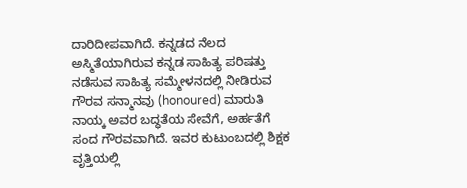ದಾರಿದೀಪವಾಗಿದೆ. ಕನ್ನಡದ ನೆಲದ ಅಸ್ಮಿತೆಯಾಗಿರುವ ಕನ್ನಡ ಸಾಹಿತ್ಯ ಪರಿಷತ್ತು ನಡೆಸುವ ಸಾಹಿತ್ಯ ಸಮ್ಮೇಳನದಲ್ಲಿ ನೀಡಿರುವ ಗೌರವ ಸನ್ಮಾನವು (honoured) ಮಾರುತಿ ನಾಯ್ಕ ಅವರ ಬದ್ಧತೆಯ ಸೇವೆಗೆ, ಅರ್ಹತೆಗೆ ಸಂದ ಗೌರವವಾಗಿದೆ. ಇವರ ಕುಟುಂಬದಲ್ಲಿ ಶಿಕ್ಷಕ ವೃತ್ತಿಯಲ್ಲಿ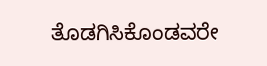ತೊಡಗಿಸಿಕೊಂಡವರೇ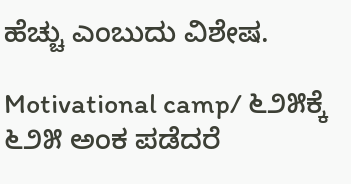ಹೆಚ್ಚು ಎಂಬುದು ವಿಶೇಷ.

Motivational camp/ ೬೨೫ಕ್ಕೆ ೬೨೫ ಅಂಕ ಪಡೆದರೆ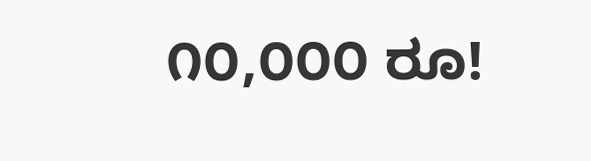೧೦,೦೦೦ ರೂ!